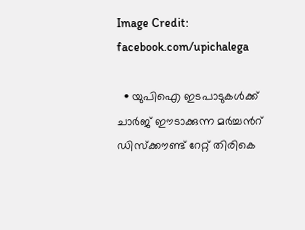Image Credit: facebook.com/upichalega

  • യുപിഐ ഇടപാടുകള്‍ക്ക് ചാര്‍ജ് ഈടാക്കുന്ന മര്‍ച്ചന്‍റ് ഡിസ്ക്കൗണ്ട് റേറ്റ് തിരികെ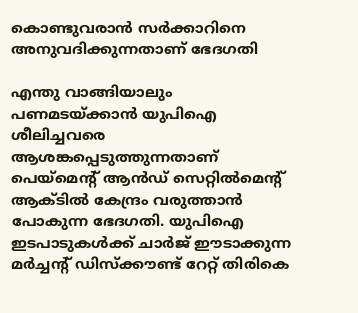കൊണ്ടുവരാന്‍ സര്‍ക്കാറിനെ അനുവദിക്കുന്നതാണ് ഭേദഗതി

എന്തു വാങ്ങിയാലും പണമടയ്ക്കാന്‍ യുപിഐ ശീലിച്ചവരെ ആശങ്കപ്പെടുത്തുന്നതാണ് പെയ്മെന്റ് ആന്‍ഡ് സെറ്റില്‍മെ‍ന്‍റ് ആക്ടില്‍ കേന്ദ്രം വരുത്താന്‍ പോകുന്ന ഭേദഗതി. യുപിഐ ഇടപാടുകള്‍ക്ക് ചാര്‍ജ് ഈടാക്കുന്ന മര്‍ച്ചന്‍റ് ഡിസ്ക്കൗണ്ട് റേറ്റ് തിരികെ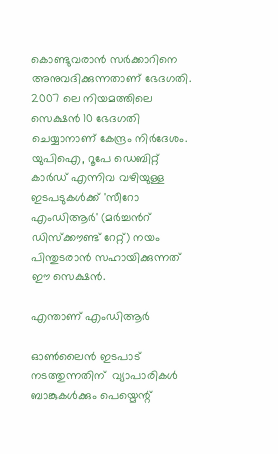കൊണ്ടുവരാന്‍ സര്‍ക്കാറിനെ അനുവദിക്കുന്നതാണ് ഭേദഗതി. 2007 ലെ നിയമത്തിലെ സെക്ഷന്‍ 10 ഭേദഗതി ചെയ്യാനാണ് കേന്ദ്രം നിര്‍ദേശം. യുപിഐ, റൂപേ ഡെബിറ്റ് കാര്‍ഡ് എന്നിവ വഴിയുള്ള ഇടപടുകള്‍ക്ക് 'സീറോ എംഡിആര്‍' (മര്‍ച്ചന്‍റ് ഡിസ്ക്കൗണ്ട് റേറ്റ്) നയം പിന്തുടരാന്‍ സഹായിക്കുന്നത് ഈ സെക്ഷന്‍.

എന്താണ് എംഡിആര്‍

ഓണ്‍ലൈന്‍ ഇടപാട് നടത്തുന്നതിന്  വ്യാപാരികൾ ബാങ്കുകൾക്കും പെയ്മെന്റ്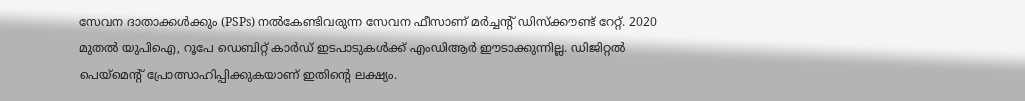സേവന ദാതാക്കൾക്കും (PSPs) നൽകേണ്ടിവരുന്ന സേവന ഫീസാണ് മര്‍ച്ചന്‍റ് ഡിസ്ക്കൗണ്ട് റേറ്റ്. 2020 മുതല്‍ യുപിഐ, റൂപേ ഡെബിറ്റ് കാര്‍‍ഡ് ഇടപാടുകള്‍ക്ക് എംഡിആര്‍ ഈടാക്കുന്നില്ല. ഡിജിറ്റല്‍ പെയ്മെന്റ് പ്രോത്സാഹിപ്പിക്കുകയാണ് ഇതിന്‍റെ ലക്ഷ്യം.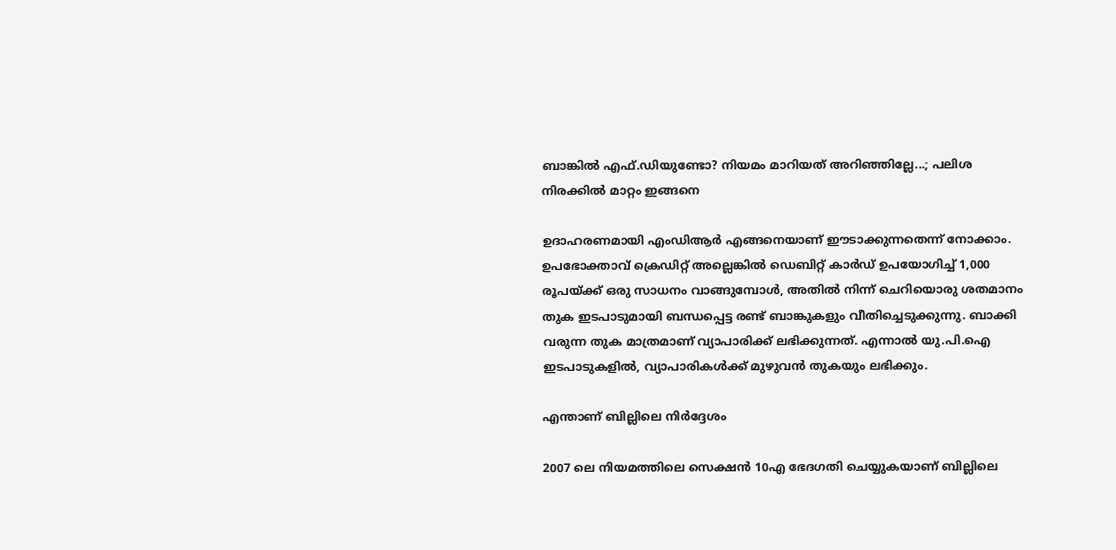ബാങ്കില്‍ എഫ്.ഡിയുണ്ടോ? നിയമം മാറിയത് അറിഞ്ഞില്ലേ...; പലിശ നിരക്കില്‍ മാറ്റം ഇങ്ങനെ

ഉദാഹരണമായി എംഡിആര്‍ എങ്ങനെയാണ് ഈടാക്കുന്നതെന്ന് നോക്കാം. ഉപഭോക്താവ് ക്രെഡിറ്റ് അല്ലെങ്കിൽ ഡെബിറ്റ് കാർഡ് ഉപയോഗിച്ച് 1,000 രൂപയ്ക്ക് ഒരു സാധനം വാങ്ങുമ്പോൾ, അതിൽ നിന്ന് ചെറിയൊരു ശതമാനം തുക ഇടപാടുമായി ബന്ധപ്പെട്ട രണ്ട് ബാങ്കുകളും വീതിച്ചെടുക്കുന്നു. ബാക്കി വരുന്ന തുക മാത്രമാണ് വ്യാപാരിക്ക് ലഭിക്കുന്നത്. എന്നാല്‍ യു.പി.ഐ ഇടപാടുകളിൽ, വ്യാപാരികൾക്ക് മുഴുവൻ തുകയും ലഭിക്കും.

എന്താണ് ബില്ലിലെ നിര്‍ദ്ദേശം

2007 ലെ നിയമത്തിലെ സെക്ഷന്‍ 10എ ഭേദഗതി ചെയ്യുകയാണ് ബില്ലിലെ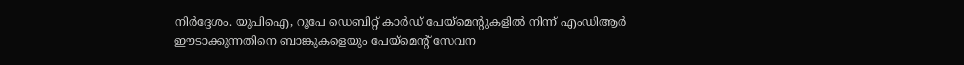നിര്‍ദ്ദേശം. യുപിഐ, റൂപേ ഡെബിറ്റ് കാർഡ് പേയ്മെന്റുകളില്‍ നിന്ന് എംഡിആര്‍ ഈടാക്കുന്നതിനെ ബാങ്കുകളെയും പേയ്മെന്റ് സേവന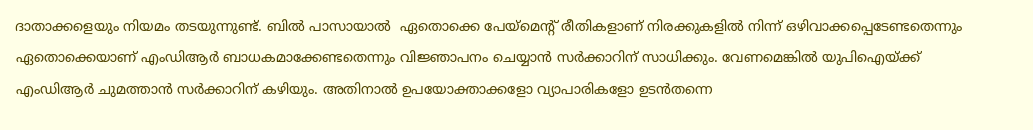ദാതാക്കളെയും നിയമം തടയുന്നുണ്ട്. ബില്‍ പാസായാല്‍  ഏതൊക്കെ പേയ്മെന്റ് രീതികളാണ് നിരക്കുകളിൽ നിന്ന് ഒഴിവാക്കപ്പെടേണ്ടതെന്നും ഏതൊക്കെയാണ് എംഡിആർ ബാധകമാക്കേണ്ടതെന്നും വിജ്ഞാപനം ചെയ്യാൻ സര്‍ക്കാറിന് സാധിക്കും. വേണമെങ്കില്‍ യുപിഐയ്ക്ക് എംഡിആര്‍ ചുമത്താന്‍ സര്‍ക്കാറിന് കഴിയും. അതിനാല്‍ ഉപയോക്താക്കളോ വ്യാപാരികളോ ഉടൻതന്നെ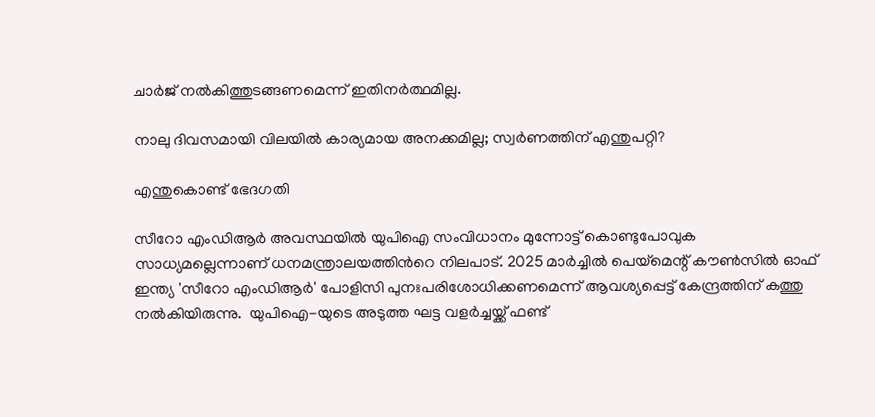ചാര്‍ജ് നൽകിത്തുടങ്ങണമെന്ന് ഇതിനർത്ഥമില്ല.

നാലു ദിവസമായി വിലയില്‍ കാര്യമായ അനക്കമില്ല; സ്വര്‍ണത്തിന് എന്തുപറ്റി?

എന്തുകൊണ്ട് ഭേദഗതി

സീറോ എംഡിആര്‍ അവസ്ഥയില്‍ യുപിഐ സംവിധാനം മുന്നോട്ട് കൊണ്ടുപോവുക സാധ്യമല്ലെന്നാണ് ധനമന്ത്രാലയത്തിന്‍റെ നിലപാട്. 2025 മാര്‍ച്ചില്‍ പെയ്മെന്റ് കൗണ്‍സില്‍ ഓഫ് ഇന്ത്യ 'സീറോ എംഡിആര്‍' പോളിസി പുനഃപരിശോധിക്കണമെന്ന് ആവശ്യപ്പെട്ട് കേന്ദ്രത്തിന് കത്തു നല്‍കിയിരുന്നു.  യുപിഐ-യുടെ അടുത്ത ഘട്ട വളർച്ചയ്ക്ക് ഫണ്ട്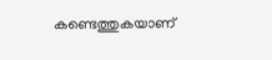കണ്ടെത്തുകയാണ്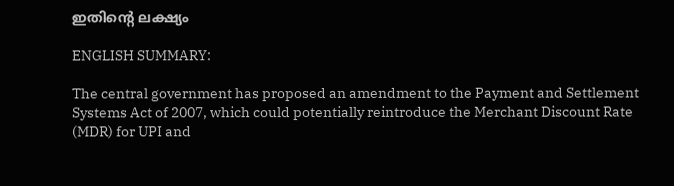ഇതിന്റെ ലക്ഷ്യം

ENGLISH SUMMARY:

The central government has proposed an amendment to the Payment and Settlement Systems Act of 2007, which could potentially reintroduce the Merchant Discount Rate (MDR) for UPI and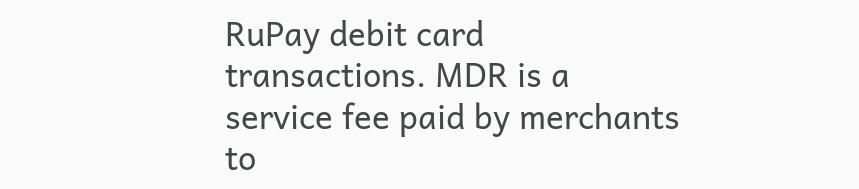RuPay debit card transactions. MDR is a service fee paid by merchants to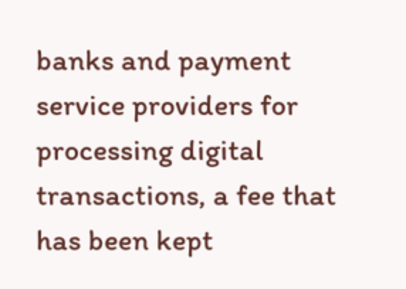banks and payment service providers for processing digital transactions, a fee that has been kept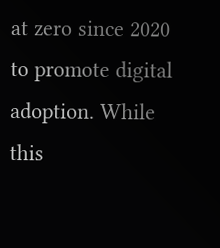at zero since 2020 to promote digital adoption. While this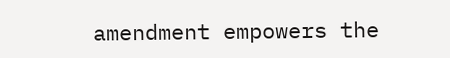amendment empowers the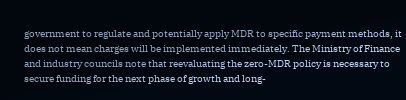government to regulate and potentially apply MDR to specific payment methods, it does not mean charges will be implemented immediately. The Ministry of Finance and industry councils note that reevaluating the zero-MDR policy is necessary to secure funding for the next phase of growth and long-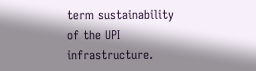term sustainability of the UPI infrastructure.